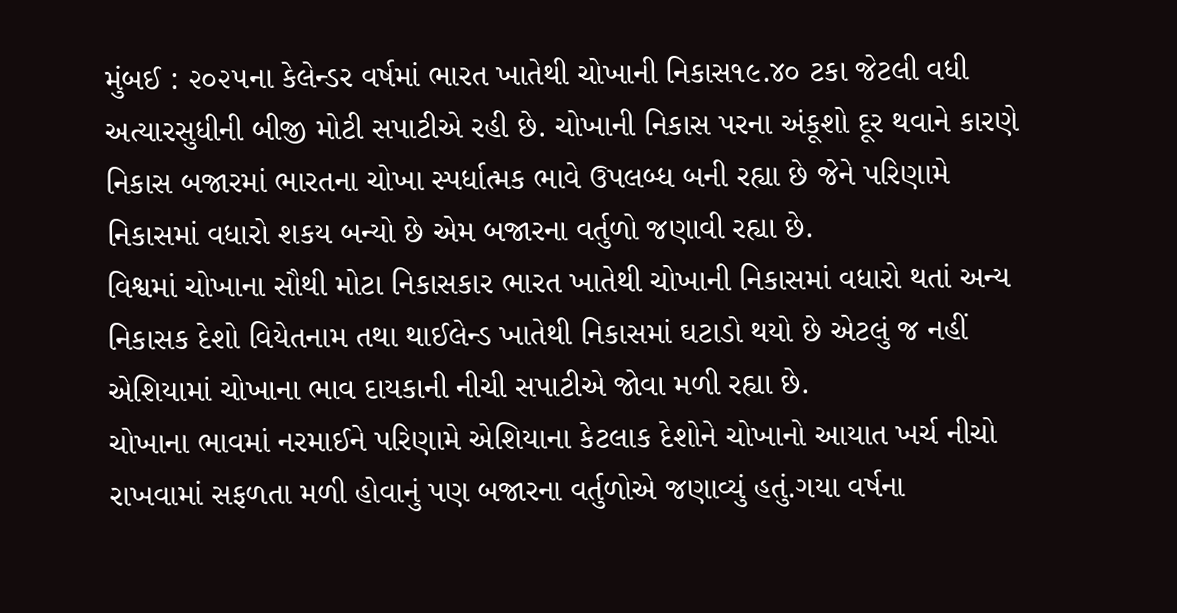મુંબઈ : ૨૦૨૫ના કેલેન્ડર વર્ષમાં ભારત ખાતેથી ચોખાની નિકાસ૧૯.૪૦ ટકા જેટલી વધી અત્યારસુધીની બીજી મોટી સપાટીએ રહી છે. ચોખાની નિકાસ પરના અંકૂશો દૂર થવાને કારણે નિકાસ બજારમાં ભારતના ચોખા સ્પર્ધાત્મક ભાવે ઉપલબ્ધ બની રહ્યા છે જેને પરિણામે નિકાસમાં વધારો શકય બન્યો છે એમ બજારના વર્તુળો જણાવી રહ્યા છે.
વિશ્વમાં ચોખાના સૌથી મોટા નિકાસકાર ભારત ખાતેથી ચોખાની નિકાસમાં વધારો થતાં અન્ય નિકાસક દેશો વિયેતનામ તથા થાઈલેન્ડ ખાતેથી નિકાસમાં ઘટાડો થયો છે એટલું જ નહીં એશિયામાં ચોખાના ભાવ દાયકાની નીચી સપાટીએ જોવા મળી રહ્યા છે.
ચોખાના ભાવમાં નરમાઈને પરિણામે એશિયાના કેટલાક દેશોને ચોખાનો આયાત ખર્ચ નીચો રાખવામાં સફળતા મળી હોવાનું પણ બજારના વર્તુળોએ જણાવ્યું હતું.ગયા વર્ષના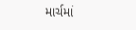માર્ચમાં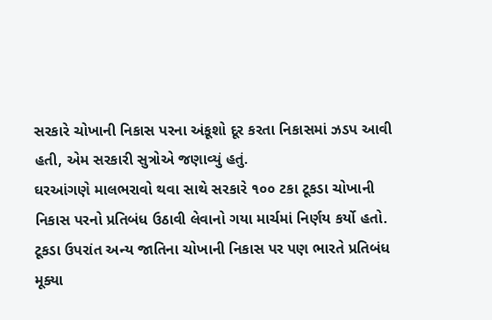સરકારે ચોખાની નિકાસ પરના અંકૂશો દૂર કરતા નિકાસમાં ઝડપ આવી હતી, એમ સરકારી સુત્રોએ જણાવ્યું હતું.
ઘરઆંગણે માલભરાવો થવા સાથે સરકારે ૧૦૦ ટકા ટૂકડા ચોખાની નિકાસ પરનો પ્રતિબંધ ઉઠાવી લેવાનો ગયા માર્ચમાં નિર્ણય કર્યો હતો. ટૂકડા ઉપરાંત અન્ય જાતિના ચોખાની નિકાસ પર પણ ભારતે પ્રતિબંધ મૂક્યા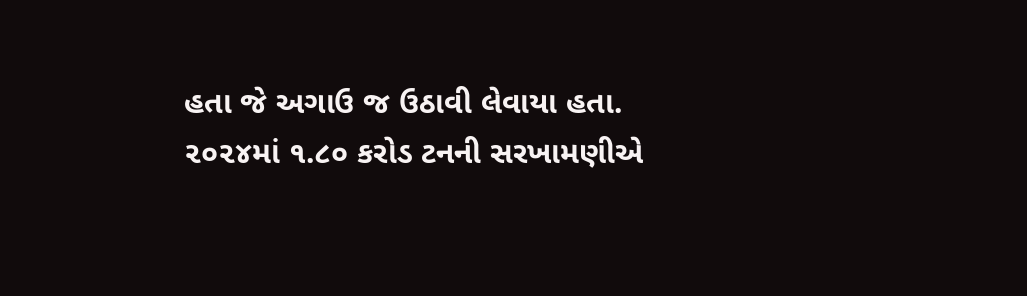હતા જે અગાઉ જ ઉઠાવી લેવાયા હતા.
૨૦૨૪માં ૧.૮૦ કરોડ ટનની સરખામણીએ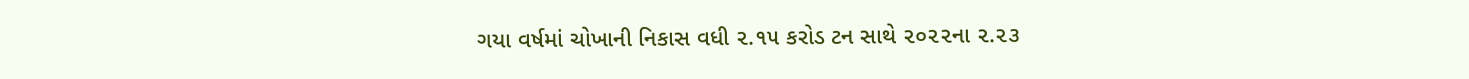ગયા વર્ષમાં ચોખાની નિકાસ વધી ૨.૧૫ કરોડ ટન સાથે ૨૦૨૨ના ૨.૨૩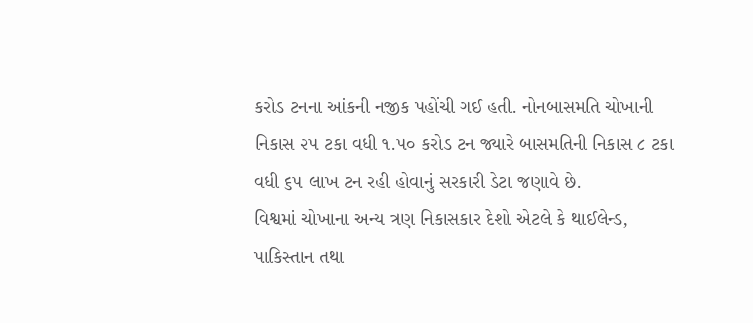કરોડ ટનના આંકની નજીક પહોંચી ગઈ હતી. નોનબાસમતિ ચોખાની નિકાસ ૨૫ ટકા વધી ૧.૫૦ કરોડ ટન જ્યારે બાસમતિની નિકાસ ૮ ટકા વધી ૬૫ લાખ ટન રહી હોવાનું સરકારી ડેટા જણાવે છે.
વિશ્વમાં ચોખાના અન્ય ત્રણ નિકાસકાર દેશો એટલે કે થાઈલેન્ડ, પાકિસ્તાન તથા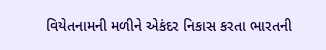વિયેતનામની મળીને એકંદર નિકાસ કરતા ભારતની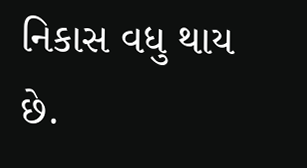નિકાસ વધુ થાય છે.